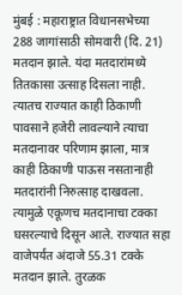मुंबई : महाराष्ट्रात विधानसभेच्या 288 जागांसाठी सोमवारी (दि. 21) मतदान झाले. यंदा मतदारांमध्ये तितकासा उत्साह दिसला नाही. त्यातच राज्यात काही ठिकाणी पावसाने हजेरी लावल्याने त्याचा मतदानावर परिणाम झाला, मात्र काही ठिकाणी पाऊस नसतानाही मतदारांनी निरुत्साह दाखवला. त्यामुळे एकूणच मतदानाचा टक्का घसरल्याचे दिसून आले. राज्यात सहा वाजेपर्यंत अंदाजे 55.31 टक्के मतदान झाले. तुरळक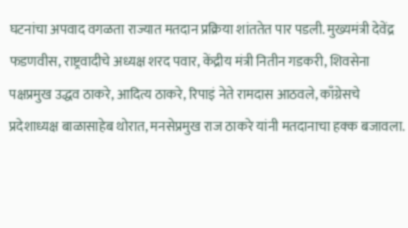घटनांचा अपवाद वगळता राज्यात मतदान प्रक्रिया शांततेत पार पडली. मुख्यमंत्री देवेंद्र फडणवीस, राष्ट्रवादीचे अध्यक्ष शरद पवार, केंद्रीय मंत्री नितीन गडकरी, शिवसेना पक्षप्रमुख उद्धव ठाकरे, आदित्य ठाकरे, रिपाइं नेते रामदास आठवले, काँग्रेसचे प्रदेशाध्यक्ष बाळासाहेब थोरात, मनसेप्रमुख राज ठाकरे यांनी मतदानाचा हक्क बजावला.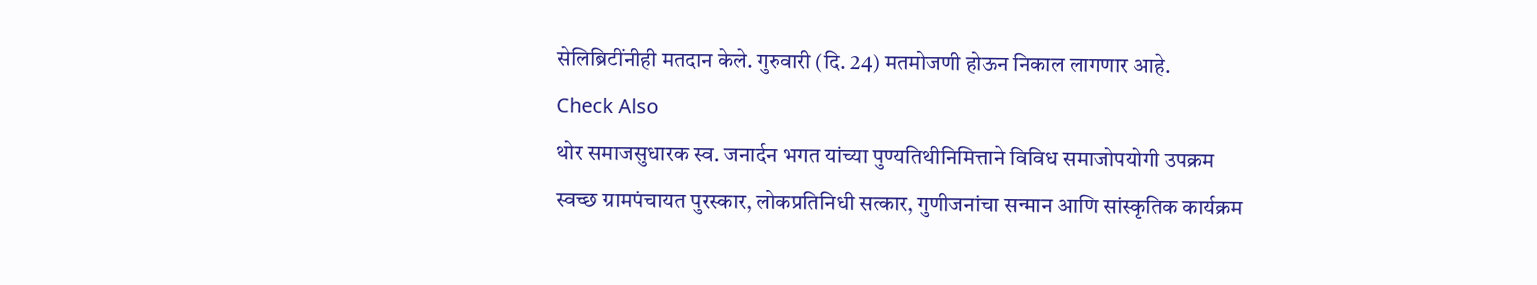सेलिब्रिटींनीही मतदान केले. गुरुवारी (दि. 24) मतमोजणी होऊन निकाल लागणार आहे.
Check Also
थोर समाजसुधारक स्व. जनार्दन भगत यांच्या पुण्यतिथीनिमित्ताने विविध समाजोपयोगी उपक्रम
स्वच्छ ग्रामपंचायत पुरस्कार, लोकप्रतिनिधी सत्कार, गुणीजनांचा सन्मान आणि सांस्कृतिक कार्यक्रम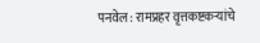पनवेल : रामप्रहर वृत्तकष्टकऱ्यांचे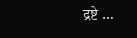द्रष्टे …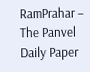RamPrahar – The Panvel Daily Paper